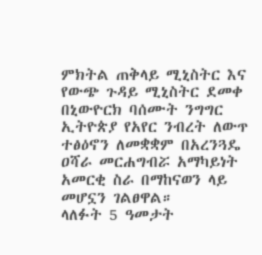ምክትል ጠቅላይ ሚኒስትር እና የውጭ ጉዳይ ሚኒስትር ደመቀ በኒውዮርክ ባሰሙት ንግግር ኢትዮጵያ የአየር ንብረት ለውጥ ተፅዕኖን ለመቋቋም በአረንጓዴ ዐሻራ መርሐግብሯ አማካይነት አመርቂ ስራ በማከናወን ላይ መሆኗን ገልፀዋል።
ላለፉት 5 ዓመታት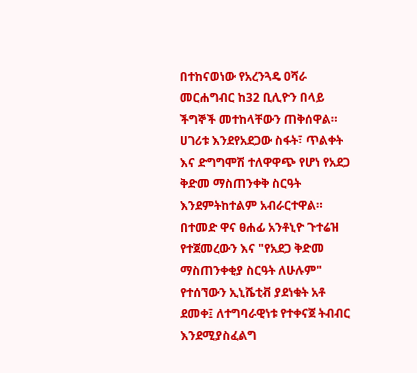በተከናወነው የአረንጓዴ ዐሻራ መርሐግብር ከ32 ቢሊዮን በላይ ችግኞች መተከላቸውን ጠቅሰዋል።
ሀገሪቱ እንደየአደጋው ስፋት፣ ጥልቀት እና ድግግሞሽ ተለዋዋጭ የሆነ የአደጋ ቅድመ ማስጠንቀቅ ስርዓት እንደምትከተልም አብራርተዋል።
በተመድ ዋና ፀሐፊ አንቶኒዮ ጉተሬዝ የተጀመረውን እና "የአደጋ ቅድመ ማስጠንቀቂያ ስርዓት ለሁሉም" የተሰኘውን ኢኒሼቲቭ ያደነቁት አቶ ደመቀ፤ ለተግባራዊነቱ የተቀናጀ ትብብር እንደሚያስፈልግ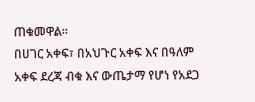ጠቁመዋል።
በሀገር አቀፍ፣ በአህጉር አቀፍ እና በዓለም አቀፍ ደረጃ ብቁ እና ውጤታማ የሆነ የአደጋ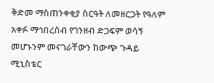ቅድመ ማስጠንቀቂያ ስርዓት ለመዘርጋት የዓለም አቀፉ ማኅበረሰብ የገንዘብ ድጋፍም ወሳኝ መሆኑንም መናገራቸውን ከውጭ ጉዳይ ሚኒስቴር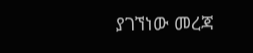ያገኘነው መረጃ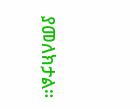ያመለክታል።